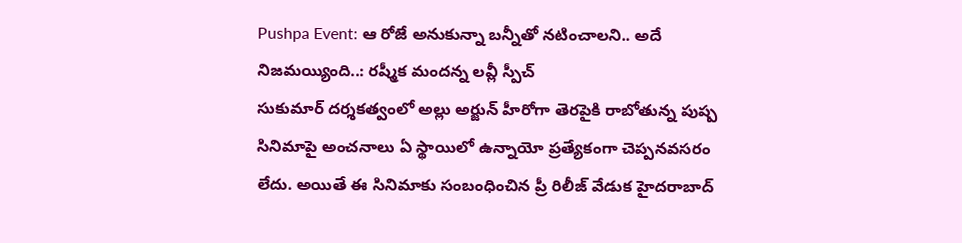Pushpa Event: ఆ రోజే అనుకున్నా బన్నీతో నటించాలని.. అదే నిజమయ్యింది..: రష్మీక మందన్న లవ్లీ స్పీచ్
సుకుమార్ దర్శకత్వంలో అల్లు అర్జున్ హీరోగా తెరపైకి రాబోతున్న పుష్ప సినిమాపై అంచనాలు ఏ స్థాయిలో ఉన్నాయో ప్రత్యేకంగా చెప్పనవసరం లేదు. అయితే ఈ సినిమాకు సంబంధించిన ప్రీ రిలీజ్ వేడుక హైదరాబాద్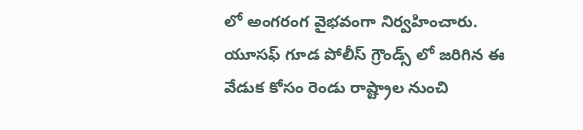లో అంగరంగ వైభవంగా నిర్వహించారు. యూసఫ్ గూడ పోలీస్ గ్రౌండ్స్ లో జరిగిన ఈ వేడుక కోసం రెండు రాష్ట్రాల నుంచి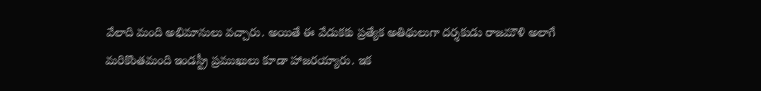వేలాది మంది అభిమానులు వచ్చారు. అయితే ఈ వేడుకకు ప్రత్యేక అతిథులుగా దర్శకుడు రాజమౌళి అలాగే మరికొంతమంది ఇండస్ట్రీ ప్రముఖులు కూడా హాజరయ్యారు. ఇక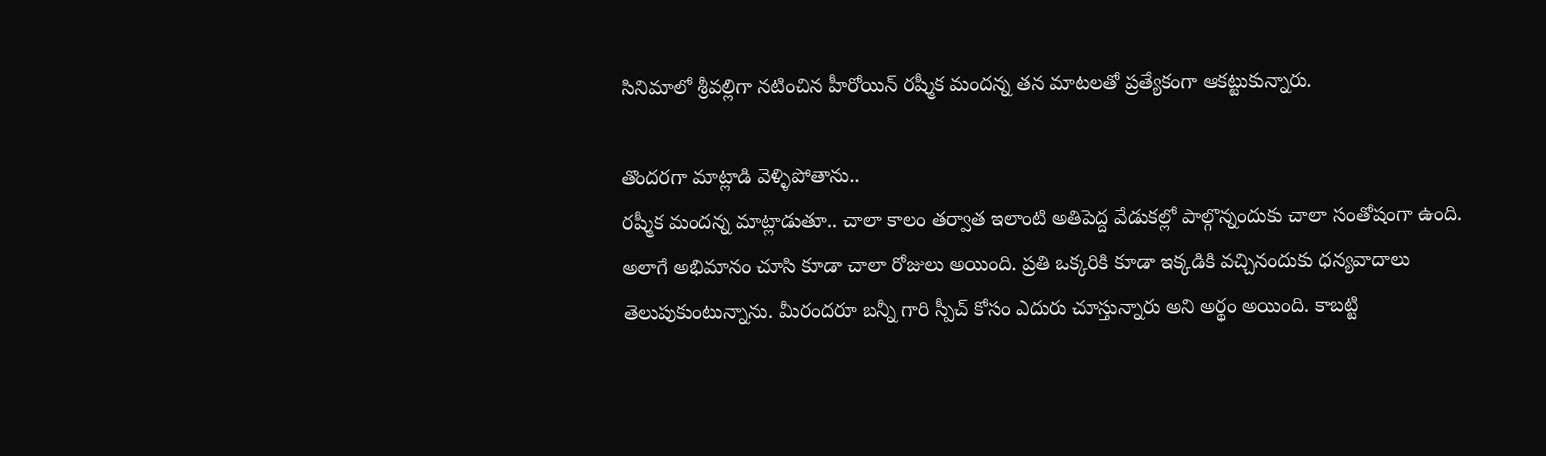సినిమాలో శ్రీవల్లిగా నటించిన హీరోయిన్ రష్మీక మందన్న తన మాటలతో ప్రత్యేకంగా ఆకట్టుకున్నారు.

తొందరగా మాట్లాడి వెళ్ళిపోతాను..
రష్మీక మందన్న మాట్లాడుతూ.. చాలా కాలం తర్వాత ఇలాంటి అతిపెద్ద వేడుకల్లో పాల్గొన్నందుకు చాలా సంతోషంగా ఉంది. అలాగే అభిమానం చూసి కూడా చాలా రోజులు అయింది. ప్రతి ఒక్కరికి కూడా ఇక్కడికి వచ్చినందుకు ధన్యవాదాలు తెలుపుకుంటున్నాను. మీరందరూ బన్నీ గారి స్పీచ్ కోసం ఎదురు చూస్తున్నారు అని అర్థం అయింది. కాబట్టి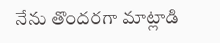నేను తొందరగా మాట్లాడి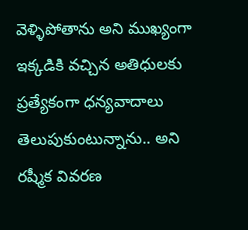వెళ్ళిపోతాను అని ముఖ్యంగా ఇక్కడికి వచ్చిన అతిధులకు ప్రత్యేకంగా ధన్యవాదాలు తెలుపుకుంటున్నాను.. అని రష్మీక వివరణ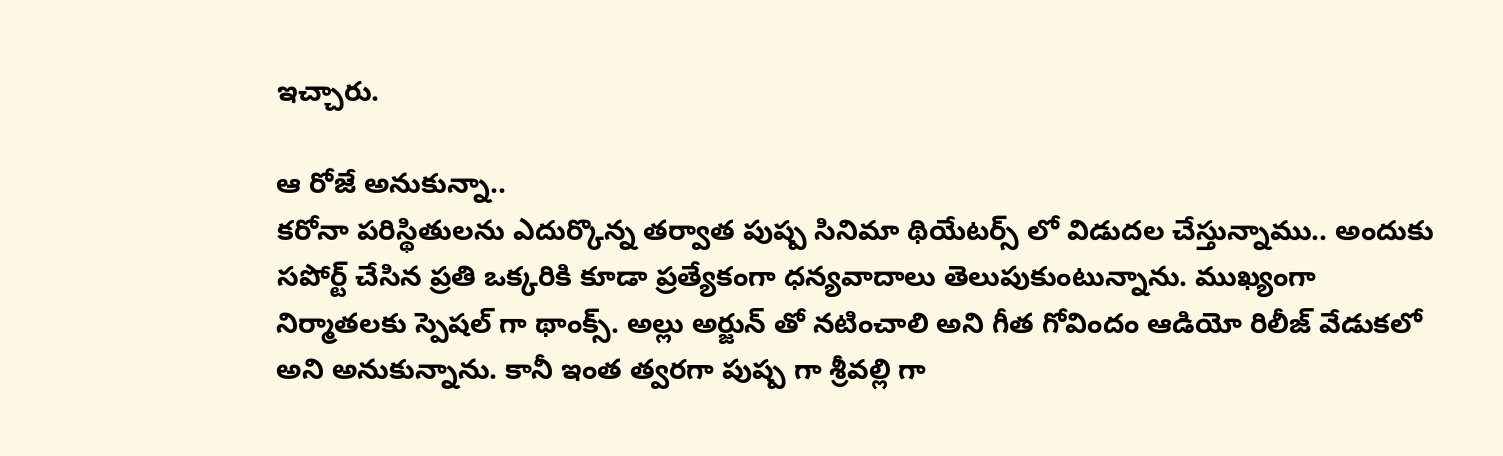ఇచ్చారు.

ఆ రోజే అనుకున్నా..
కరోనా పరిస్థితులను ఎదుర్కొన్న తర్వాత పుష్ప సినిమా థియేటర్స్ లో విడుదల చేస్తున్నాము.. అందుకు సపోర్ట్ చేసిన ప్రతి ఒక్కరికి కూడా ప్రత్యేకంగా ధన్యవాదాలు తెలుపుకుంటున్నాను. ముఖ్యంగా నిర్మాతలకు స్పెషల్ గా థాంక్స్. అల్లు అర్జున్ తో నటించాలి అని గీత గోవిందం ఆడియో రిలీజ్ వేడుకలో అని అనుకున్నాను. కానీ ఇంత త్వరగా పుష్ప గా శ్రీవల్లి గా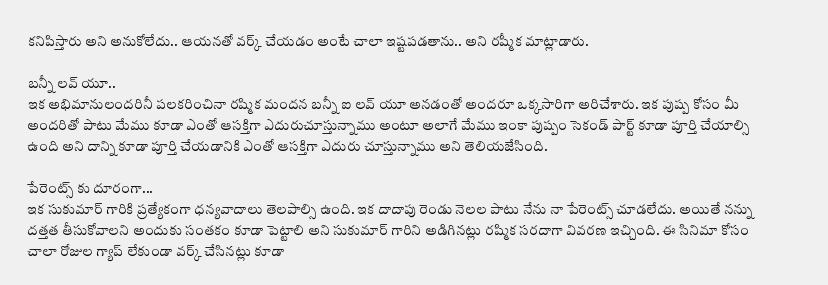కనిపిస్తారు అని అనుకోలేదు.. ఆయనతో వర్క్ చేయడం అంటే చాలా ఇష్టపడతాను.. అని రష్మీక మాట్లాడారు.

బన్నీ లవ్ యూ..
ఇక అభిమానులందరినీ పలకరించినా రష్మిక మందన బన్నీ ఐ లవ్ యూ అనడంతో అందరూ ఒక్కసారిగా అరిచేశారు. ఇక పుష్ప కోసం మీ అందరితో పాటు మేము కూడా ఎంతో ఆసక్తిగా ఎదురుచూస్తున్నాము అంటూ అలాగే మేము ఇంకా పుష్పం సెకండ్ పార్ట్ కూడా పూర్తి చేయాల్సి ఉంది అని దాన్ని కూడా పూర్తి చేయడానికి ఎంతో ఆసక్తిగా ఎదురు చూస్తున్నాము అని తెలియజేసింది.

పేరెంట్స్ కు దూరంగా...
ఇక సుకుమార్ గారికి ప్రత్యేకంగా ధన్యవాదాలు తెలపాల్సి ఉంది. ఇక దాదాపు రెండు నెలల పాటు నేను నా పేరెంట్స్ చూడలేదు. అయితే నన్ను దత్తత తీసుకోవాలని అందుకు సంతకం కూడా పెట్టాలి అని సుకుమార్ గారిని అడిగినట్లు రష్మిక సరదాగా వివరణ ఇచ్చింది. ఈ సినిమా కోసం చాలా రోజుల గ్యాప్ లేకుండా వర్క్ చేసినట్లు కూడా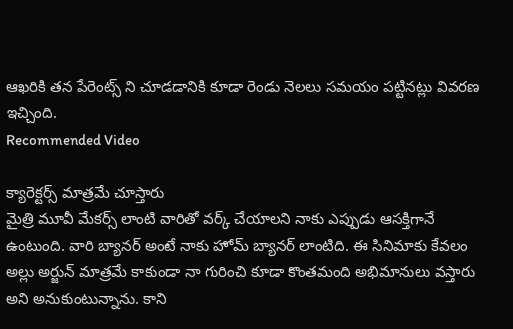ఆఖరికి తన పేరెంట్స్ ని చూడడానికి కూడా రెండు నెలలు సమయం పట్టినట్లు వివరణ ఇచ్చింది.
Recommended Video

క్యారెక్టర్స్ మాత్రమే చూస్తారు
మైత్రి మూవీ మేకర్స్ లాంటి వారితో వర్క్ చేయాలని నాకు ఎప్పుడు ఆసక్తిగానే ఉంటుంది. వారి బ్యానర్ అంటే నాకు హోమ్ బ్యానర్ లాంటిది. ఈ సినిమాకు కేవలం అల్లు అర్జున్ మాత్రమే కాకుండా నా గురించి కూడా కొంతమంది అభిమానులు వస్తారు అని అనుకుంటున్నాను. కాని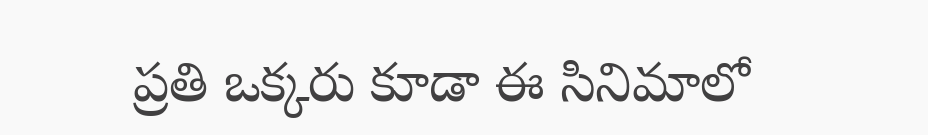ప్రతి ఒక్కరు కూడా ఈ సినిమాలో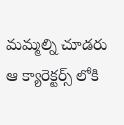మమ్మల్ని చూడరు ఆ క్యారెక్టర్స్ లోకి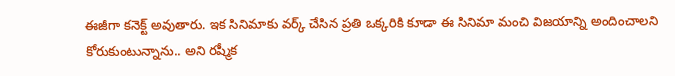ఈజీగా కనెక్ట్ అవుతారు. ఇక సినిమాకు వర్క్ చేసిన ప్రతి ఒక్కరికి కూడా ఈ సినిమా మంచి విజయాన్ని అందించాలని కోరుకుంటున్నాను.. అని రష్మీక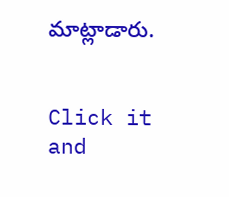మాట్లాడారు.


Click it and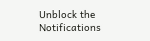Unblock the Notifications